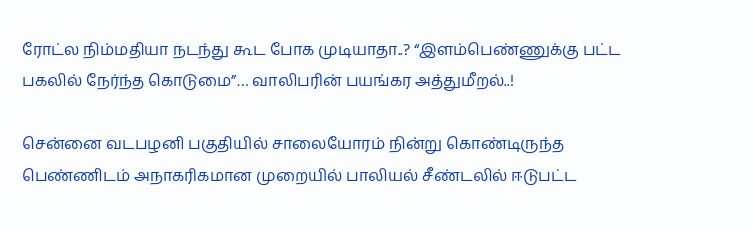ரோட்ல நிம்மதியா நடந்து கூட போக முடியாதா..? “இளம்பெண்ணுக்கு பட்ட பகலில் நேர்ந்த கொடுமை”… வாலிபரின் பயங்கர அத்துமீறல்..!

சென்னை வடபழனி பகுதியில் சாலையோரம் நின்று கொண்டிருந்த பெண்ணிடம் அநாகரிகமான முறையில் பாலியல் சீண்டலில் ஈடுபட்ட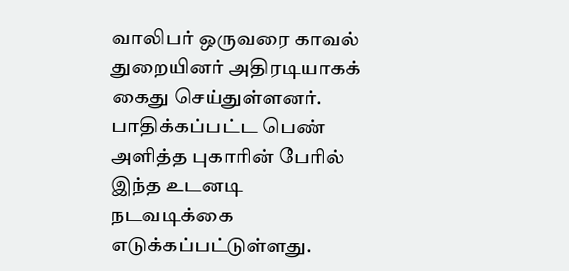வாலிபர் ஒருவரை காவல் துறையினர் அதிரடியாகக் கைது செய்துள்ளனர். பாதிக்கப்பட்ட பெண் அளித்த புகாரின் பேரில் இந்த உடனடி நடவடிக்கை எடுக்கப்பட்டுள்ளது.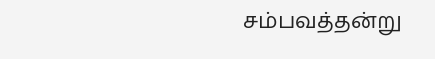சம்பவத்தன்று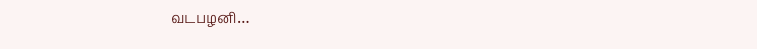வடபழனி…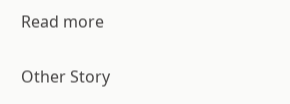Read more

Other Story